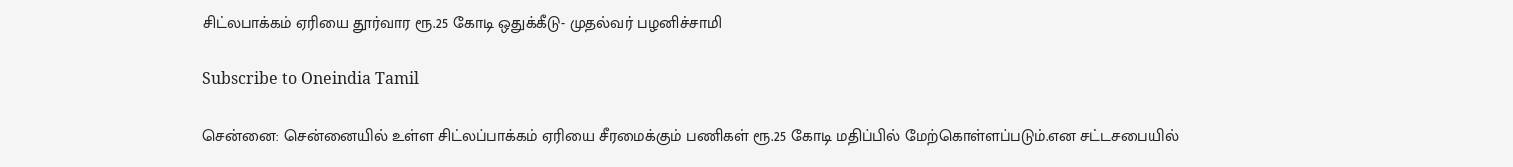சிட்லபாக்கம் ஏரியை தூர்வார ரூ.25 கோடி ஒதுக்கீடு- முதல்வர் பழனிச்சாமி

Subscribe to Oneindia Tamil

சென்னை: சென்னையில் உள்ள சிட்லப்பாக்கம் ஏரியை சீரமைக்கும் பணிகள் ரூ.25 கோடி மதிப்பில் மேற்கொள்ளப்படும்.என சட்டசபையில்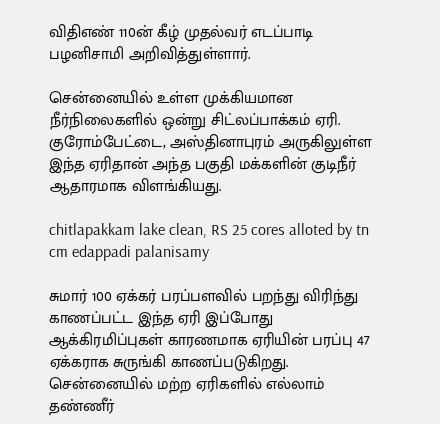விதிஎண் 110ன் கீழ் முதல்வர் எடப்பாடி பழனிசாமி அறிவித்துள்ளார்.

சென்னையில் உள்ள முக்கியமான நீர்நிலைகளில் ஒன்று சிட்லப்பாக்கம் ஏரி. குரோம்பேட்டை, அஸ்தினாபுரம் அருகிலுள்ள இந்த ஏரிதான் அந்த பகுதி மக்களின் குடிநீர் ஆதாரமாக விளங்கியது.

chitlapakkam lake clean, RS 25 cores alloted by tn cm edappadi palanisamy

சுமார் 100 ஏக்கர் பரப்பளவில் பறந்து விரிந்து காணப்பட்ட இந்த ஏரி இப்போது ஆக்கிரமிப்புகள் காரணமாக ஏரியின் பரப்பு 47 ஏக்கராக சுருங்கி காணப்படுகிறது. சென்னையில் மற்ற ஏரிகளில் எல்லாம் தண்ணீர்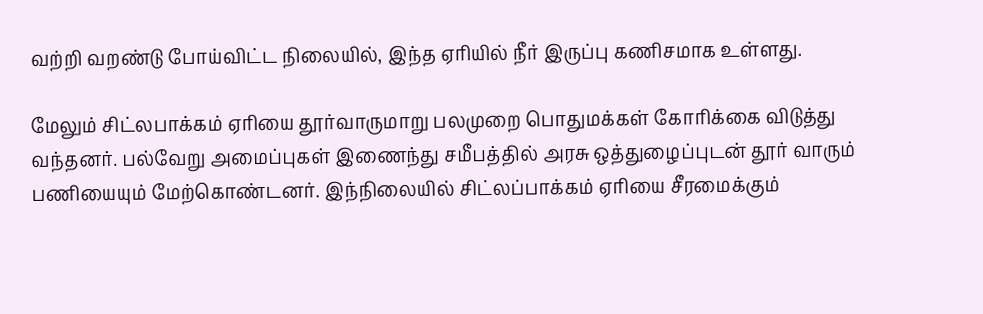வற்றி வறண்டு போய்விட்ட நிலையில், இந்த ஏரியில் நீர் இருப்பு கணிசமாக உள்ளது.

மேலும் சிட்லபாக்கம் ஏரியை தூர்வாருமாறு பலமுறை பொதுமக்கள் கோரிக்கை விடுத்து வந்தனர். பல்வேறு அமைப்புகள் இணைந்து சமீபத்தில் அரசு ஒத்துழைப்புடன் தூர் வாரும் பணியையும் மேற்கொண்டனர். இந்நிலையில் சிட்லப்பாக்கம் ஏரியை சீரமைக்கும்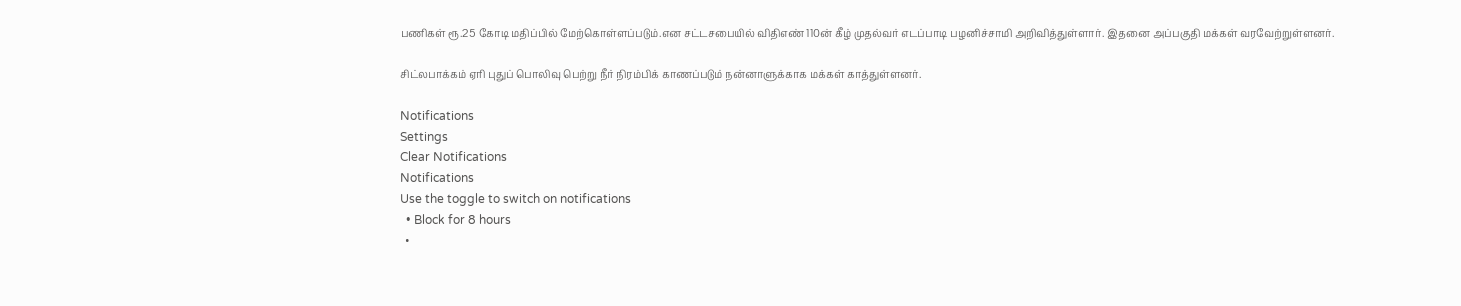பணிகள் ரூ.25 கோடி மதிப்பில் மேற்கொள்ளப்படும்.என சட்டசபையில் விதிஎண் 110ன் கீழ் முதல்வர் எடப்பாடி பழனிச்சாமி அறிவித்துள்ளார். இதனை அப்பகுதி மக்கள் வரவேற்றுள்ளனர்.

சிட்லபாக்கம் ஏரி புதுப் பொலிவு பெற்று நீர் நிரம்பிக் காணப்படும் நன்னாளுக்காக மக்கள் காத்துள்ளனர்.

Notifications
Settings
Clear Notifications
Notifications
Use the toggle to switch on notifications
  • Block for 8 hours
  •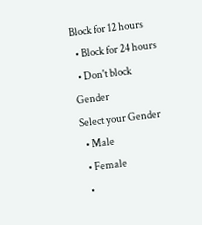Block for 12 hours
  • Block for 24 hours
  • Don't block
Gender
Select your Gender
  • Male
  • Female
  •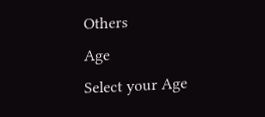Others
Age
Select your Age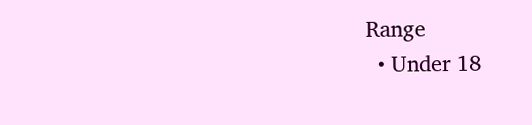Range
  • Under 18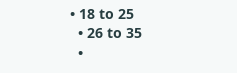• 18 to 25
  • 26 to 35
  •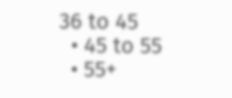36 to 45
  • 45 to 55
  • 55+